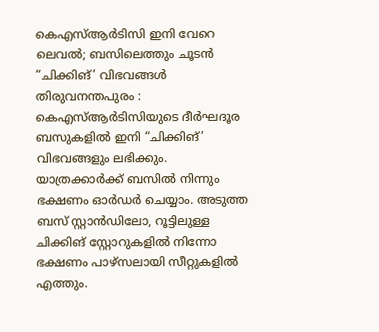കെഎസ്ആർടിസി ഇനി വേറെ ലെവൽ; ബസിലെത്തും ചൂടൻ “ചിക്കിങ്’ വിഭവങ്ങൾ
തിരുവനന്തപുരം : കെഎസ്ആർടിസിയുടെ ദീർഘദൂര ബസുകളിൽ ഇനി “ചിക്കിങ്’ വിഭവങ്ങളും ലഭിക്കും. യാത്രക്കാർക്ക് ബസിൽ നിന്നും ഭക്ഷണം ഓർഡർ ചെയ്യാം. അടുത്ത ബസ് സ്റ്റാൻഡിലോ, റൂട്ടിലുള്ള ചിക്കിങ് സ്റ്റോറുകളിൽ നിന്നോ ഭക്ഷണം പാഴ്സലായി സീറ്റുകളിൽ എത്തും.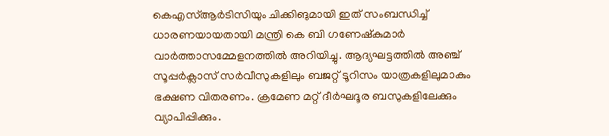കെഎസ്ആർടിസിയും ചിക്കിങുമായി ഇത് സംബന്ധിച്ച് ധാരണയായതായി മന്ത്രി കെ ബി ഗണേഷ്കുമാർ വാർത്താസമ്മേളനത്തിൽ അറിയിച്ചു. ആദ്യഘട്ടത്തിൽ അഞ്ച് സൂപ്പർക്ലാസ് സർവീസുകളിലും ബജറ്റ് ടൂറിസം യാത്രകളിലുമാകും ഭക്ഷണ വിതരണം. ക്രമേണ മറ്റ് ദീർഘദൂര ബസുകളിലേക്കും വ്യാപിപ്പിക്കും.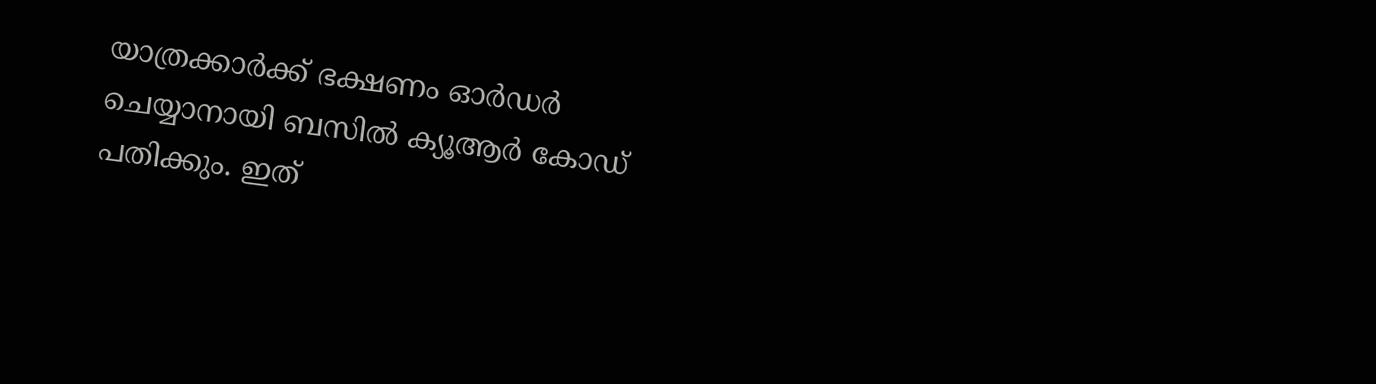യാത്രക്കാർക്ക് ഭക്ഷണം ഓർഡർ ചെയ്യാനായി ബസിൽ ക്യൂആർ കോഡ് പതിക്കും. ഇത്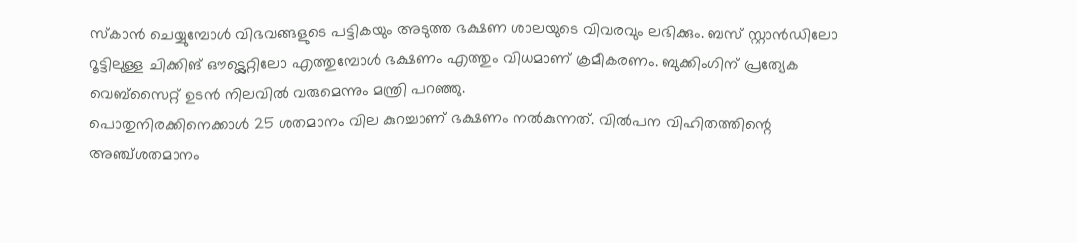സ്കാൻ ചെയ്യുമ്പോൾ വിഭവങ്ങളുടെ പട്ടികയും അടുത്ത ഭക്ഷണ ശാലയുടെ വിവരവും ലഭിക്കും. ബസ് സ്റ്റാൻഡിലോ റൂട്ടിലുള്ള ചിക്കിങ് ഔട്ട്ലെറ്റിലോ എത്തുമ്പോൾ ഭക്ഷണം എത്തും വിധമാണ് ക്രമീകരണം. ബുക്കിംഗിന് പ്രത്യേക വെബ്സൈറ്റ് ഉടൻ നിലവിൽ വരുമെന്നും മന്ത്രി പറഞ്ഞു.
പൊതുനിരക്കിനെക്കാൾ 25 ശതമാനം വില കുറച്ചാണ് ഭക്ഷണം നൽകുന്നത്. വിൽപന വിഹിതത്തിന്റെ അഞ്ച്ശതമാനം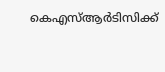കെഎസ്ആർടിസിക്ക്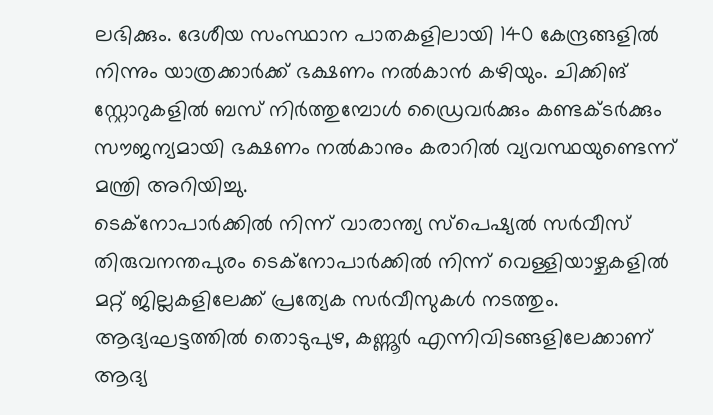ലഭിക്കും. ദേശീയ സംസ്ഥാന പാതകളിലായി 140 കേന്ദ്രങ്ങളിൽ നിന്നും യാത്രക്കാർക്ക് ഭക്ഷണം നൽകാൻ കഴിയും. ചിക്കിങ് സ്റ്റോറുകളിൽ ബസ് നിർത്തുമ്പോൾ ഡ്രൈവർക്കും കണ്ടക്ടർക്കും സൗജന്യമായി ഭക്ഷണം നൽകാനും കരാറിൽ വ്യവസ്ഥയുണ്ടെന്ന് മന്ത്രി അറിയിച്ചു.
ടെക്നോപാർക്കിൽ നിന്ന് വാരാന്ത്യ സ്പെഷ്യൽ സർവീസ്
തിരുവനന്തപുരം ടെക്നോപാർക്കിൽ നിന്ന് വെള്ളിയാഴ്ചകളിൽ മറ്റ് ജില്ലകളിലേക്ക് പ്രത്യേക സർവീസുകൾ നടത്തും. ആദ്യഘട്ടത്തിൽ തൊടുപുഴ, കണ്ണൂർ എന്നിവിടങ്ങളിലേക്കാണ് ആദ്യ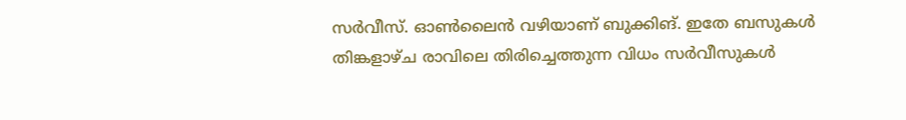സർവീസ്. ഓൺലൈൻ വഴിയാണ് ബുക്കിങ്. ഇതേ ബസുകൾ തിങ്കളാഴ്ച രാവിലെ തിരിച്ചെത്തുന്ന വിധം സർവീസുകൾ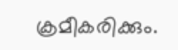ക്രമീകരിക്കും.